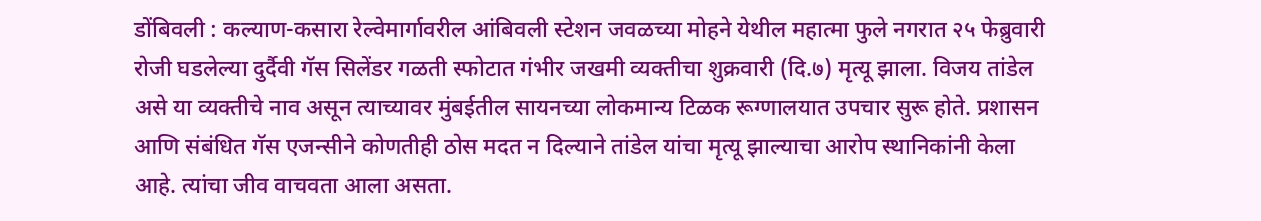डोंबिवली : कल्याण-कसारा रेल्वेमार्गावरील आंबिवली स्टेशन जवळच्या मोहने येथील महात्मा फुले नगरात २५ फेब्रुवारी रोजी घडलेल्या दुर्दैवी गॅस सिलेंडर गळती स्फोटात गंभीर जखमी व्यक्तीचा शुक्रवारी (दि.७) मृत्यू झाला. विजय तांडेल असे या व्यक्तीचे नाव असून त्याच्यावर मुंबईतील सायनच्या लोकमान्य टिळक रूग्णालयात उपचार सुरू होते. प्रशासन आणि संबंधित गॅस एजन्सीने कोणतीही ठोस मदत न दिल्याने तांडेल यांचा मृत्यू झाल्याचा आरोप स्थानिकांनी केला आहे. त्यांचा जीव वाचवता आला असता.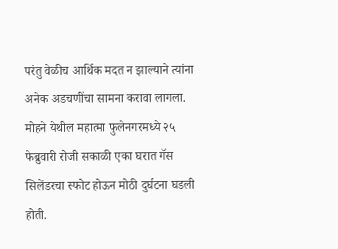परंतु वेळीच आर्थिक मदत न झाल्याने त्यांना अनेक अडचणींचा सामना करावा लागला.
मोहने येथील महात्मा फुलेनगरमध्ये २५ फेब्रुवारी रोजी सकाळी एका घरात गॅस सिलेंडरचा स्फोट होऊन मोठी दुर्घटना घडली होती.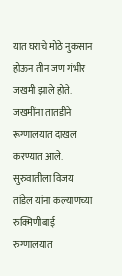यात घराचे मोठे नुकसान होऊन तीन जण गंभीर जखमी झाले होते. जखमींना तातडीने रूग्णालयात दाखल करण्यात आले. सुरुवातीला विजय तांडेल यांना कल्याणच्या रुक्मिणीबाई रुग्णालयात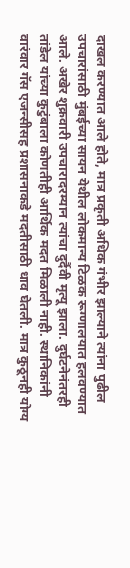दाखल करण्यात आले होते, मात्र प्रकृती अधिक गंभीर झाल्याने त्यांना पुढील उपचारांसाठी मुंबईच्या सायन येथील लोकमान्य टिळक रूग्णालयात हलवण्यात आले. अखेर शुक्रवारी उपचारादरम्यान त्यांचा दुर्दैवी मृत्यू झाला. दुर्घटनेनंतरही तांडेल यांच्या कुटुंबाला कोणतीही आर्थिक मदत मिळाली नाही. स्थानिकांनी वारंवार गॅस एजन्सीसह प्रशासनाकडे मदतीसाठी धाव घेतली. मात्र कुठूनही योग्य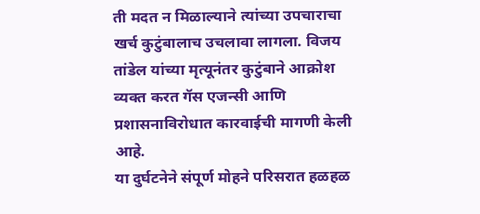ती मदत न मिळाल्याने त्यांच्या उपचाराचा खर्च कुटुंबालाच उचलावा लागला. विजय तांडेल यांच्या मृत्यूनंतर कुटुंबाने आक्रोश व्यक्त करत गॅस एजन्सी आणि प्रशासनाविरोधात कारवाईची मागणी केली आहे.
या दुर्घटनेने संपूर्ण मोहने परिसरात हळहळ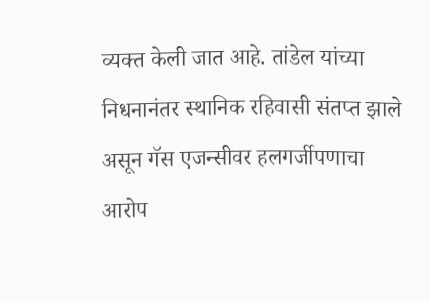व्यक्त केली जात आहे. तांडेल यांच्या निधनानंतर स्थानिक रहिवासी संतप्त झाले असून गॅस एजन्सीवर हलगर्जीपणाचा आरोप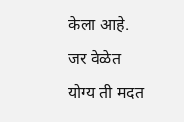केला आहे. जर वेळेत योग्य ती मदत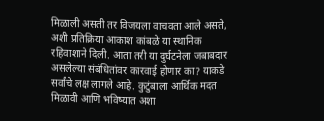मिळाली असती तर विजयला वाचवता आले असते, अशी प्रतिक्रिया आकाश कांबळे या स्थानिक रहिवाशाने दिली. आता तरी या दुर्घटनेला जबाबदार असलेल्या संबंधितांवर कारवाई होणार का? याकडे सर्वांचे लक्ष लागले आहे. कुटुंबाला आर्थिक मदत मिळावी आणि भविष्यात अशा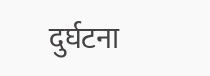दुर्घटना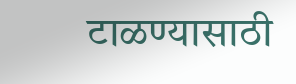टाळण्यासाठी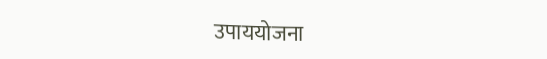उपाययोजना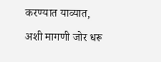करण्यात याव्यात, अशी मागणी जोर धरू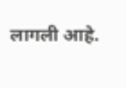लागली आहे.